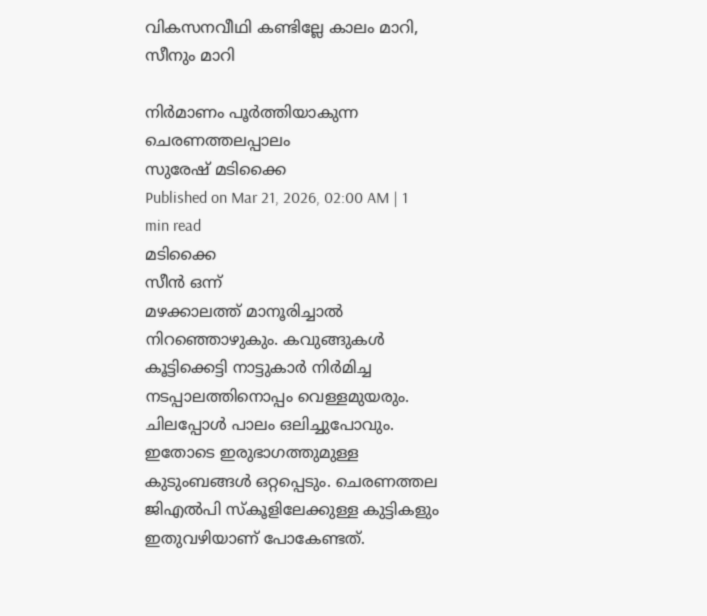വികസനവീഥി കണ്ടില്ലേ കാലം മാറി, സീനും മാറി

നിർമാണം പൂർത്തിയാകുന്ന ചെരണത്തലപ്പാലം
സുരേഷ് മടിക്കൈ
Published on Mar 21, 2026, 02:00 AM | 1 min read
മടിക്കൈ
സീൻ ഒന്ന്
മഴക്കാലത്ത് മാനൂരിച്ചാൽ നിറഞ്ഞൊഴുകും. കവുങ്ങുകൾ കൂട്ടിക്കെട്ടി നാട്ടുകാർ നിർമിച്ച നടപ്പാലത്തിനൊപ്പം വെള്ളമുയരും. ചിലപ്പോൾ പാലം ഒലിച്ചുപോവും. ഇതോടെ ഇരുഭാഗത്തുമുള്ള കുടുംബങ്ങൾ ഒറ്റപ്പെടും. ചെരണത്തല ജിഎൽപി സ്കൂളിലേക്കുള്ള കുട്ടികളും ഇതുവഴിയാണ് പോകേണ്ടത്.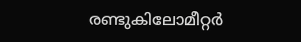രണ്ടുകിലോമീറ്റർ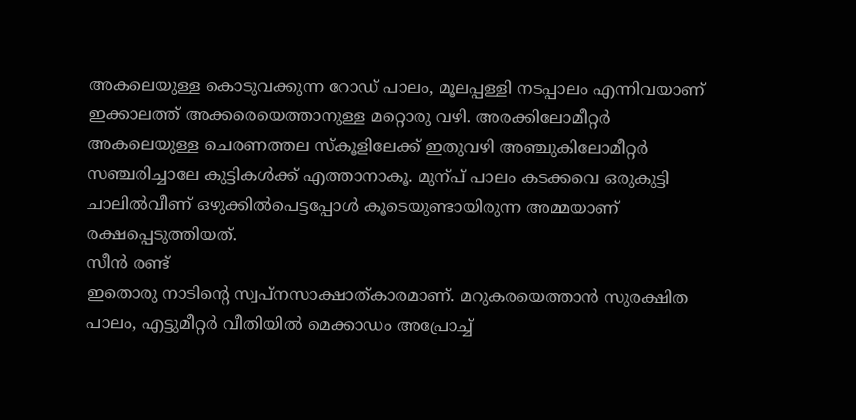അകലെയുള്ള കൊടുവക്കുന്ന റോഡ് പാലം, മൂലപ്പള്ളി നടപ്പാലം എന്നിവയാണ് ഇക്കാലത്ത് അക്കരെയെത്താനുള്ള മറ്റൊരു വഴി. അരക്കിലോമീറ്റർ അകലെയുള്ള ചെരണത്തല സ്കൂളിലേക്ക് ഇതുവഴി അഞ്ചുകിലോമീറ്റർ സഞ്ചരിച്ചാലേ കുട്ടികൾക്ക് എത്താനാകൂ. മുന്പ് പാലം കടക്കവെ ഒരുകുട്ടി ചാലിൽവീണ് ഒഴുക്കിൽപെട്ടപ്പോൾ കൂടെയുണ്ടായിരുന്ന അമ്മയാണ് രക്ഷപ്പെടുത്തിയത്.
സീൻ രണ്ട്
ഇതൊരു നാടിന്റെ സ്വപ്നസാക്ഷാത്കാരമാണ്. മറുകരയെത്താൻ സുരക്ഷിത പാലം, എട്ടുമീറ്റർ വീതിയിൽ മെക്കാഡം അപ്രോച്ച്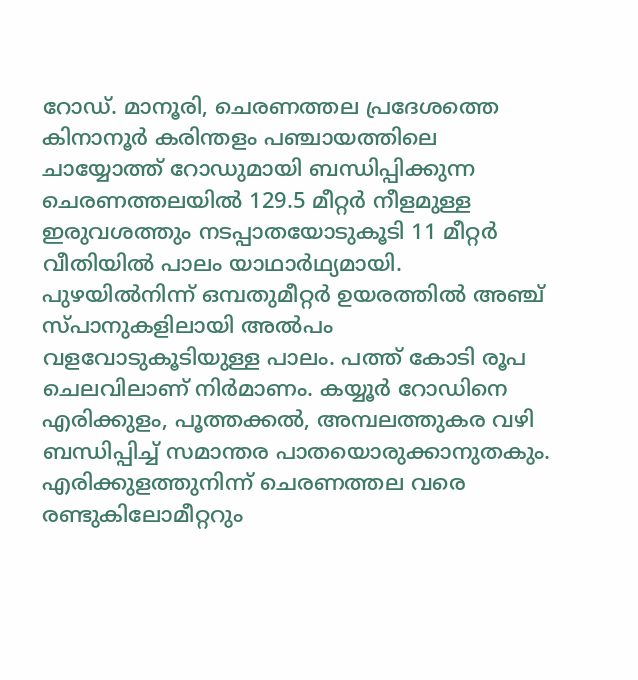റോഡ്. മാനൂരി, ചെരണത്തല പ്രദേശത്തെ കിനാനൂർ കരിന്തളം പഞ്ചായത്തിലെ ചായ്യോത്ത് റോഡുമായി ബന്ധിപ്പിക്കുന്ന ചെരണത്തലയിൽ 129.5 മീറ്റർ നീളമുള്ള ഇരുവശത്തും നടപ്പാതയോടുകൂടി 11 മീറ്റർ വീതിയിൽ പാലം യാഥാർഥ്യമായി. പുഴയിൽനിന്ന് ഒമ്പതുമീറ്റർ ഉയരത്തിൽ അഞ്ച് സ്പാനുകളിലായി അൽപം വളവോടുകൂടിയുള്ള പാലം. പത്ത് കോടി രൂപ ചെലവിലാണ് നിർമാണം. കയ്യൂർ റോഡിനെ എരിക്കുളം, പൂത്തക്കൽ, അമ്പലത്തുകര വഴി ബന്ധിപ്പിച്ച് സമാന്തര പാതയൊരുക്കാനുതകും. എരിക്കുളത്തുനിന്ന് ചെരണത്തല വരെ രണ്ടുകിലോമീറ്ററും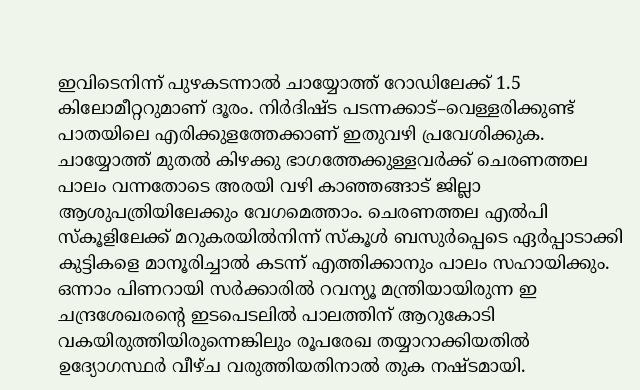ഇവിടെനിന്ന് പുഴകടന്നാൽ ചായ്യോത്ത് റോഡിലേക്ക് 1.5 കിലോമീറ്ററുമാണ് ദൂരം. നിർദിഷ്ട പടന്നക്കാട്–വെള്ളരിക്കുണ്ട് പാതയിലെ എരിക്കുളത്തേക്കാണ് ഇതുവഴി പ്രവേശിക്കുക. ചായ്യോത്ത് മുതൽ കിഴക്കു ഭാഗത്തേക്കുള്ളവർക്ക് ചെരണത്തല പാലം വന്നതോടെ അരയി വഴി കാഞ്ഞങ്ങാട് ജില്ലാ ആശുപത്രിയിലേക്കും വേഗമെത്താം. ചെരണത്തല എൽപി സ്കൂളിലേക്ക് മറുകരയിൽനിന്ന് സ്കൂൾ ബസുർപ്പെടെ ഏർപ്പാടാക്കി കുട്ടികളെ മാനൂരിച്ചാൽ കടന്ന് എത്തിക്കാനും പാലം സഹായിക്കും. ഒന്നാം പിണറായി സർക്കാരിൽ റവന്യൂ മന്ത്രിയായിരുന്ന ഇ ചന്ദ്രശേഖരന്റെ ഇടപെടലിൽ പാലത്തിന് ആറുകോടി വകയിരുത്തിയിരുന്നെങ്കിലും രൂപരേഖ തയ്യാറാക്കിയതിൽ ഉദ്യോഗസ്ഥർ വീഴ്ച വരുത്തിയതിനാൽ തുക നഷ്ടമായി.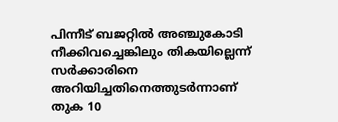പിന്നീട് ബജറ്റിൽ അഞ്ചുകോടി നീക്കിവച്ചെങ്കിലും തികയില്ലെന്ന് സർക്കാരിനെ അറിയിച്ചതിനെത്തുടർന്നാണ് തുക 10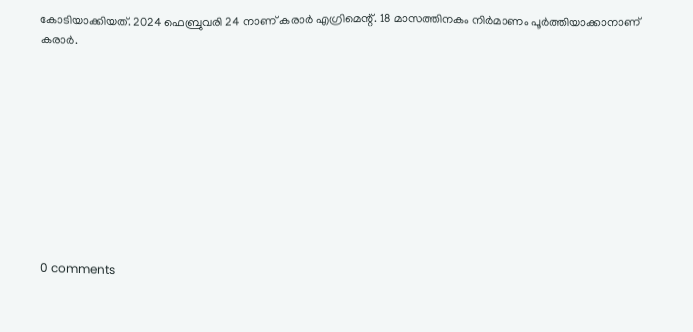കോടിയാക്കിയത്. 2024 ഫെബ്രുവരി 24 നാണ് കരാർ എഗ്രിമെന്റ്. 18 മാസത്തിനകം നിർമാണം പൂർത്തിയാക്കാനാണ് കരാർ.










0 comments